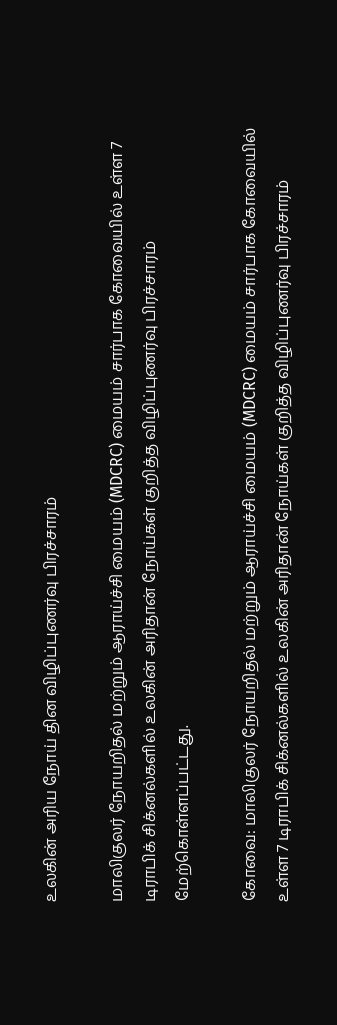உலகின் அரிய நோய் தின விழிப்புணர்வு பிரச்சாரம்

மாலிகுலர் நோயறிதல் மற்றும் ஆராய்ச்சி மையம் (MDCRC) மையம் சார்பாக கோவையில் உள்ள 7 டிராபிக் சிக்னல்களில் உலகின் அரிதான் நோய்கள் குறித்த விழிப்புணர்வு பிரச்சாரம் மேற்கொள்ளப்பட்டது.

கோவை: மாலிகுலர் நோயறிதல் மற்றும் ஆராய்ச்சி மையம் (MDCRC) மையம் சார்பாக கோவையில் உள்ள 7 டிராபிக் சிக்னல்களில் உலகின் அரிதான் நோய்கள் குறித்த விழிப்புணர்வு பிரச்சாரம்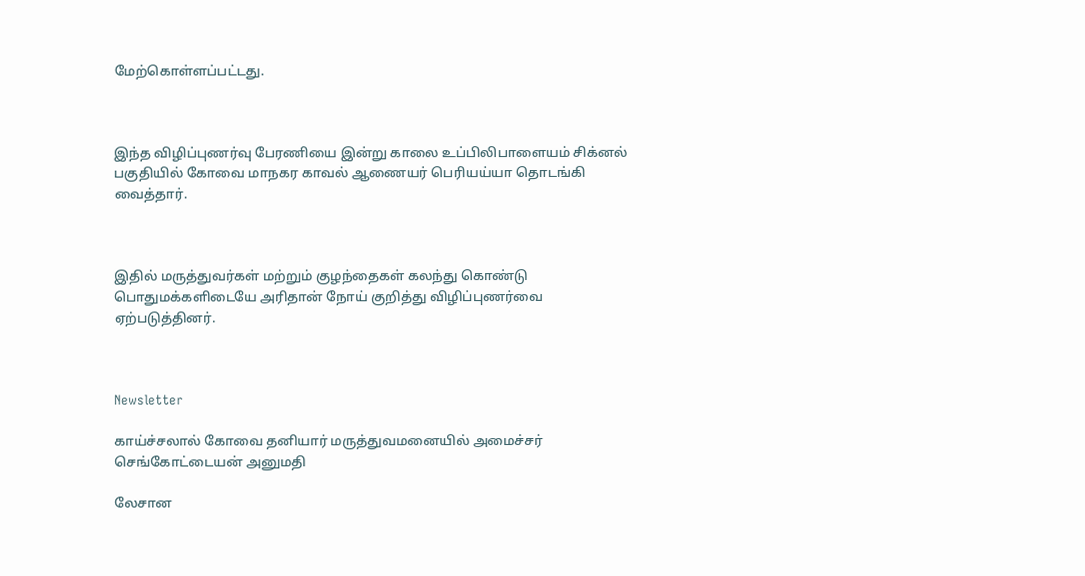மேற்கொள்ளப்பட்டது.



இந்த விழிப்புணர்வு பேரணியை இன்று காலை உப்பிலிபாளையம் சிக்னல் பகுதியில் கோவை மாநகர காவல் ஆணையர் பெரியய்யா தொடங்கி வைத்தார்.



இதில் மருத்துவர்கள் மற்றும் குழந்தைகள் கலந்து கொண்டு பொதுமக்களிடையே அரிதான் நோய் குறித்து விழிப்புணர்வை ஏற்படுத்தினர்.



Newsletter

காய்ச்சலால் கோவை தனியார் மருத்துவமனையில் அமைச்சர் செங்கோட்டையன் அனுமதி

லேசான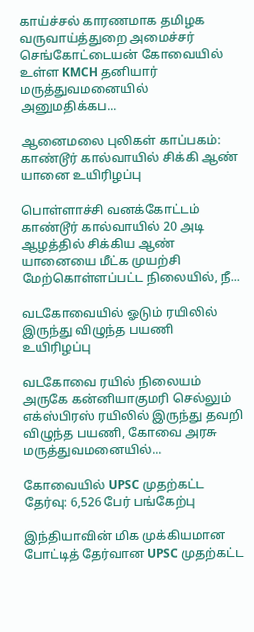காய்ச்சல் காரணமாக தமிழக வருவாய்த்துறை அமைச்சர் செங்கோட்டையன் கோவையில் உள்ள KMCH தனியார் மருத்துவமனையில் அனுமதிக்கப...

ஆனைமலை புலிகள் காப்பகம்: காண்டூர் கால்வாயில் சிக்கி ஆண் யானை உயிரிழப்பு

பொள்ளாச்சி வனக்கோட்டம் காண்டூர் கால்வாயில் 20 அடி ஆழத்தில் சிக்கிய ஆண் யானையை மீட்க முயற்சி மேற்கொள்ளப்பட்ட நிலையில், நீ...

வடகோவையில் ஓடும் ரயிலில் இருந்து விழுந்த பயணி உயிரிழப்பு

வடகோவை ரயில் நிலையம் அருகே கன்னியாகுமரி செல்லும் எக்ஸ்பிரஸ் ரயிலில் இருந்து தவறி விழுந்த பயணி, கோவை அரசு மருத்துவமனையில்...

கோவையில் UPSC முதற்கட்ட தேர்வு: 6,526 பேர் பங்கேற்பு

இந்தியாவின் மிக முக்கியமான போட்டித் தேர்வான UPSC முதற்கட்ட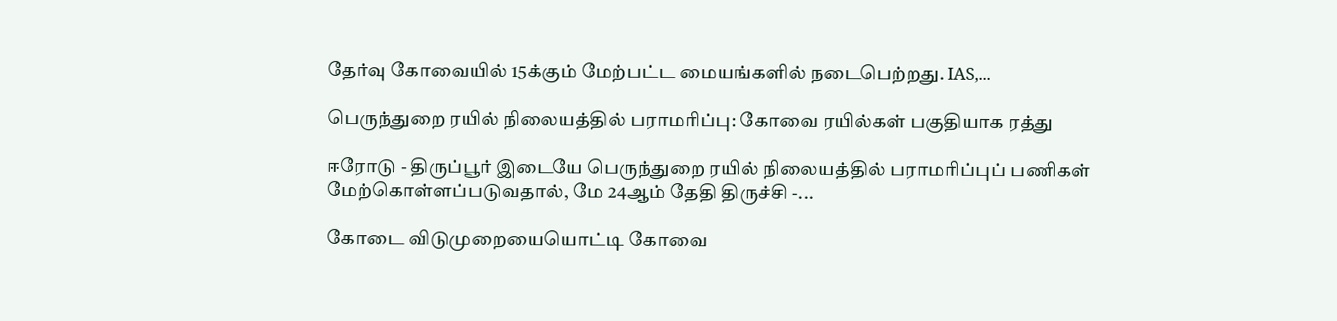தேர்வு கோவையில் 15க்கும் மேற்பட்ட மையங்களில் நடைபெற்றது. IAS,...

பெருந்துறை ரயில் நிலையத்தில் பராமரிப்பு: கோவை ரயில்கள் பகுதியாக ரத்து

ஈரோடு - திருப்பூர் இடையே பெருந்துறை ரயில் நிலையத்தில் பராமரிப்புப் பணிகள் மேற்கொள்ளப்படுவதால், மே 24ஆம் தேதி திருச்சி -...

கோடை விடுமுறையையொட்டி கோவை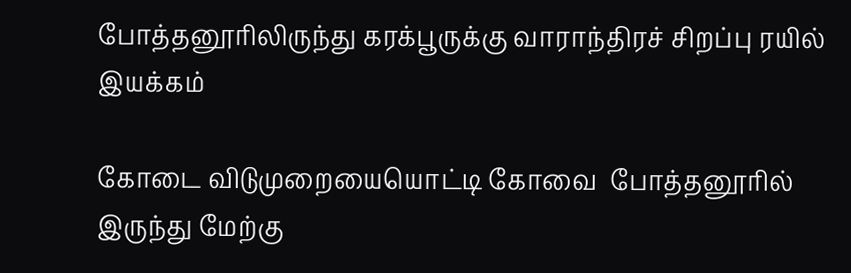போத்தனூரிலிருந்து கரக்பூருக்கு வாராந்திரச் சிறப்பு ரயில் இயக்கம்

கோடை விடுமுறையையொட்டி கோவை  போத்தனூரில் இருந்து மேற்கு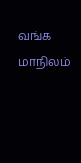வங்க மாநிலம்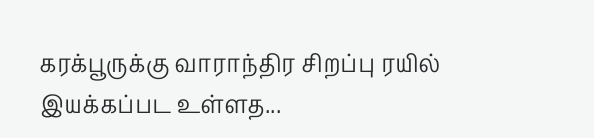கரக்பூருக்கு வாராந்திர சிறப்பு ரயில் இயக்கப்பட உள்ளத...